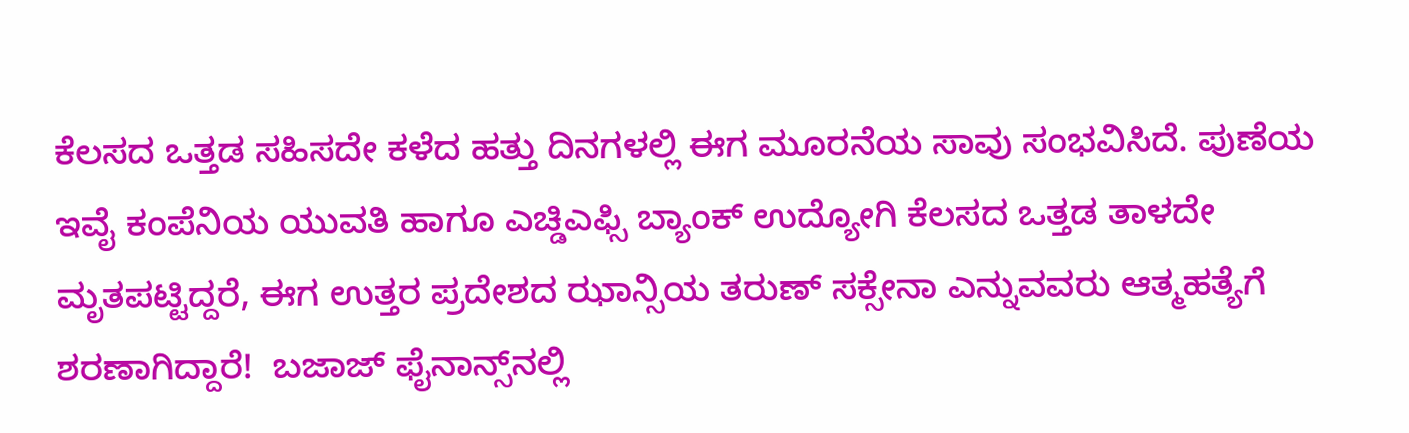ಕೆಲಸದ ಒತ್ತಡ ಸಹಿಸದೇ ಕಳೆದ ಹತ್ತು ದಿನಗಳಲ್ಲಿ ಈಗ ಮೂರನೆಯ ಸಾವು ಸಂಭವಿಸಿದೆ. ಪುಣೆಯ ಇವೈ ಕಂಪೆನಿಯ ಯುವತಿ ಹಾಗೂ ಎಚ್ಡಿಎಫ್ಸಿ ಬ್ಯಾಂಕ್ ಉದ್ಯೋಗಿ ಕೆಲಸದ ಒತ್ತಡ ತಾಳದೇ ಮೃತಪಟ್ಟಿದ್ದರೆ, ಈಗ ಉತ್ತರ ಪ್ರದೇಶದ ಝಾನ್ಸಿಯ ತರುಣ್ ಸಕ್ಸೇನಾ ಎನ್ನುವವರು ಆತ್ಮಹತ್ಯೆಗೆ ಶರಣಾಗಿದ್ದಾರೆ!  ಬಜಾಜ್ ಫೈನಾನ್ಸ್‌ನಲ್ಲಿ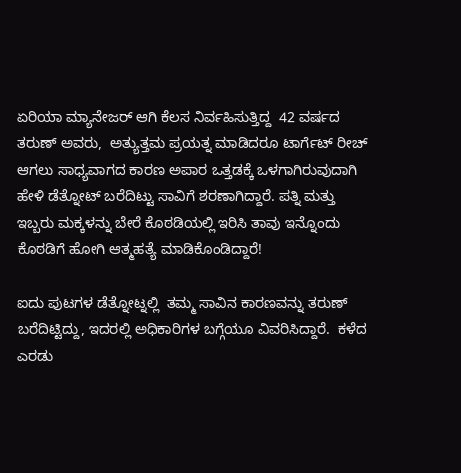ಏರಿಯಾ ಮ್ಯಾನೇಜರ್ ಆಗಿ ಕೆಲಸ ನಿರ್ವಹಿಸುತ್ತಿದ್ದ  42 ವರ್ಷದ ತರುಣ್ ಅವರು,  ಅತ್ಯುತ್ತಮ ಪ್ರಯತ್ನ ಮಾಡಿದರೂ ಟಾರ್ಗೆಟ್ ರೀಚ್ ಆಗಲು ಸಾಧ್ಯವಾಗದ ಕಾರಣ ಅಪಾರ ಒತ್ತಡಕ್ಕೆ ಒಳಗಾಗಿರುವುದಾಗಿ ಹೇಳಿ ಡೆತ್ನೋಟ್ ಬರೆದಿಟ್ಟು ಸಾವಿಗೆ ಶರಣಾಗಿದ್ದಾರೆ. ಪತ್ನಿ ಮತ್ತು ಇಬ್ಬರು ಮಕ್ಕಳನ್ನು ಬೇರೆ ಕೊಠಡಿಯಲ್ಲಿ ಇರಿಸಿ ತಾವು ಇನ್ನೊಂದು ಕೊಠಡಿಗೆ ಹೋಗಿ ಆತ್ಮಹತ್ಯೆ ಮಾಡಿಕೊಂಡಿದ್ದಾರೆ!

ಐದು ಪುಟಗಳ ಡೆತ್ನೋಟ್ನಲ್ಲಿ  ತಮ್ಮ ಸಾವಿನ ಕಾರಣವನ್ನು ತರುಣ್ ಬರೆದಿಟ್ಟಿದ್ದು, ಇದರಲ್ಲಿ ಅಧಿಕಾರಿಗಳ ಬಗ್ಗೆಯೂ ವಿವರಿಸಿದ್ದಾರೆ.  ಕಳೆದ ಎರಡು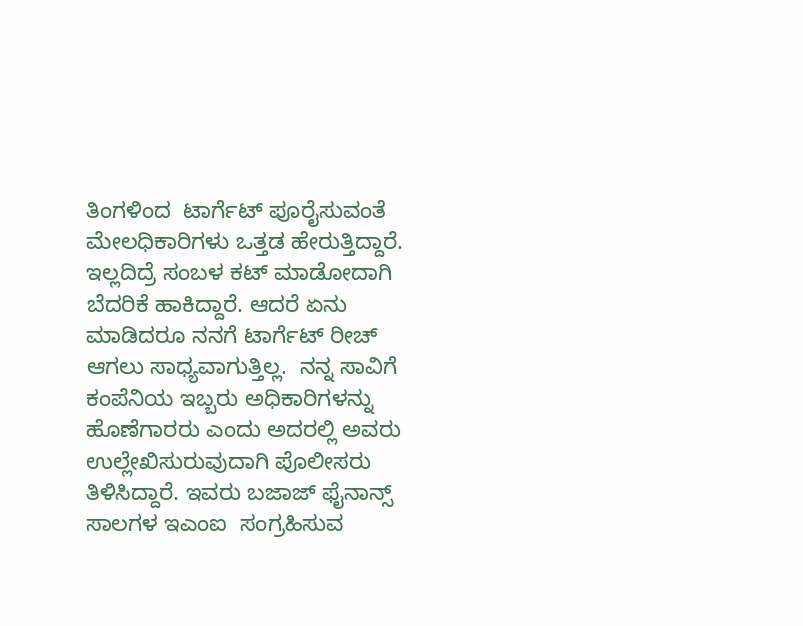ತಿಂಗಳಿಂದ  ಟಾರ್ಗೆಟ್ ಪೂರೈಸುವಂತೆ ಮೇಲಧಿಕಾರಿಗಳು ಒತ್ತಡ ಹೇರುತ್ತಿದ್ದಾರೆ. ಇಲ್ಲದಿದ್ರೆ ಸಂಬಳ ಕಟ್ ಮಾಡೋದಾಗಿ ಬೆದರಿಕೆ ಹಾಕಿದ್ದಾರೆ. ಆದರೆ ಏನು ಮಾಡಿದರೂ ನನಗೆ ಟಾರ್ಗೆಟ್ ರೀಚ್ ಆಗಲು ಸಾಧ್ಯವಾಗುತ್ತಿಲ್ಲ.  ನನ್ನ ಸಾವಿಗೆ ಕಂಪೆನಿಯ ಇಬ್ಬರು ಅಧಿಕಾರಿಗಳನ್ನು ಹೊಣೆಗಾರರು ಎಂದು ಅದರಲ್ಲಿ ಅವರು ಉಲ್ಲೇಖಿಸುರುವುದಾಗಿ ಪೊಲೀಸರು ತಿಳಿಸಿದ್ದಾರೆ. ಇವರು ಬಜಾಜ್ ಫೈನಾನ್ಸ್ ಸಾಲಗಳ ಇಎಂಐ  ಸಂಗ್ರಹಿಸುವ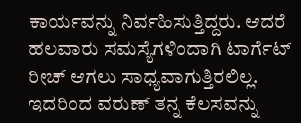ಕಾರ್ಯವನ್ನು ನಿರ್ವಹಿಸುತ್ತಿದ್ದರು. ಆದರೆ ಹಲವಾರು ಸಮಸ್ಯೆಗಳಿಂದಾಗಿ ಟಾರ್ಗೆಟ್ ರೀಚ್ ಆಗಲು ಸಾಧ್ಯವಾಗುತ್ತಿರಲಿಲ್ಲ. ಇದರಿಂದ ವರುಣ್ ತನ್ನ ಕೆಲಸವನ್ನು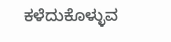ಕಳೆದುಕೊಳ್ಳುವ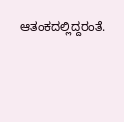ಆತಂಕದಲ್ಲಿದ್ದರಂತೆ.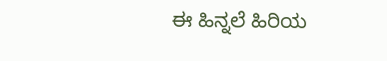ಈ ಹಿನ್ನಲೆ ಹಿರಿಯ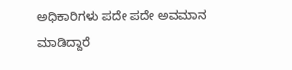ಅಧಿಕಾರಿಗಳು ಪದೇ ಪದೇ ಅವಮಾನ ಮಾಡಿದ್ದಾರೆ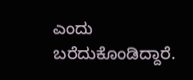ಎಂದು ಬರೆದುಕೊಂಡಿದ್ದಾರೆ.